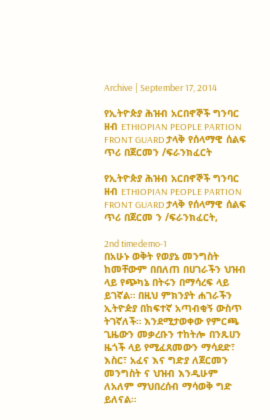Archive | September 17, 2014

የኢትዮጵያ ሕዝብ አርበኖኞች ግንባር ዘብ ETHIOPIAN PEOPLE PARTION FRONT GUARD ታላቅ የሰላማዊ ሰልፍ ጥሪ በጀርመን /ፍራንክፈርት

የኢትዮጵያ ሕዝብ አርበኖኞች ግንባር ዘብ ETHIOPIAN PEOPLE PARTION FRONT GUARD ታላቅ የሰላማዊ ሰልፍ ጥሪ በጀርመ ን /ፍራንክፈርት,

2nd timedemo-1
በአሁኑ ወቅት የወያኔ መንግስት ከመቸውም በበለጠ በሀገራችን ህዝብ ላይ የጭካኔ በትሩን በማሳረፍ ላይ ይገኛል። በዚህ ምክንያት ሐገራችን ኢትዮዽያ በከፍተኛ አጣብቂኝ ውስጥ ትገኛለች። እንደሚታወቀው የምርጫ ጊዜውን መቃረቡን ተከትሎ በንጹሀን ዜጎች ላይ የሚፈጸመውን ማሳደድ፣ እስር፣ አፈና እና ግድያ ለጀርመን መንግስት ና ህዝብ እንዲሁም ለአለም ማህበረሰብ ማሳወቅ ግድ ይለናል።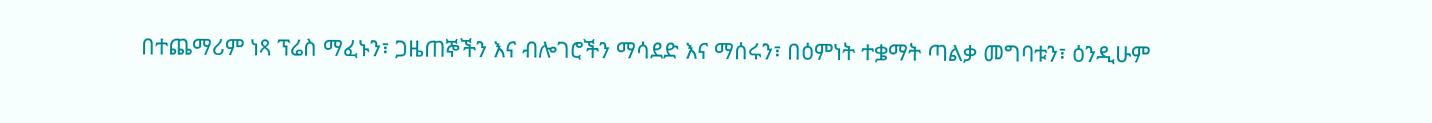በተጨማሪም ነጻ ፕሬስ ማፈኑን፣ ጋዜጠኞችን እና ብሎገሮችን ማሳደድ እና ማሰሩን፣ በዕምነት ተቌማት ጣልቃ መግባቱን፣ ዕንዲሁም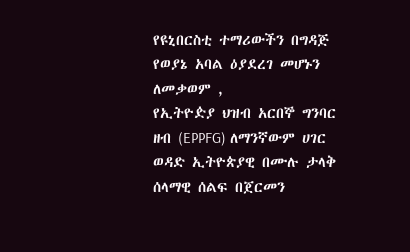የዩኒበርስቲ ተማሪውችን በግዳጅ የወያኔ አባል ዕያደረገ መሆኑን ለመቃወም ,
የኢትዮዽያ ህዝብ አርበኞ ግንባር ዘብ (EPPFG) ለማንኛውም ሀገር ወዳድ ኢትዮጵያዊ በሙሉ ታላቅ ሰላማዊ ሰልፍ በጀርመን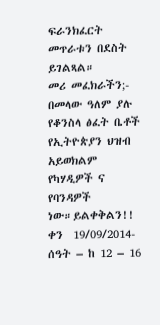ፍራንክፈርት መጥራቱን በደስት ይገልጻል።
መሪ መፈክራችን;-
በመላው ዓለም ያሉ የቆንስላ ፅፈት ቤቶች የኢትዮጵያን ህዝብ አይወክልም የካሃዲዎች ና የባንዳዎች ነው።ይልቀቅልን!!
ቀን  19/09/2014-    ሰዓት – ከ 12 – 16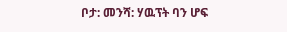ቦታ: መንሻ: ሃዉፕት ባን ሆፍ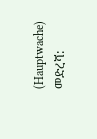(Hauptwache)
መድረሻ: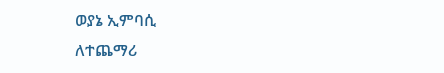ወያኔ ኢምባሲ
ለተጨማሪ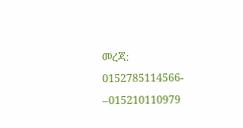መረጃ: 0152785114566- –015210110979